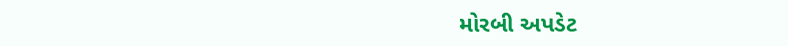મોરબી અપડેટ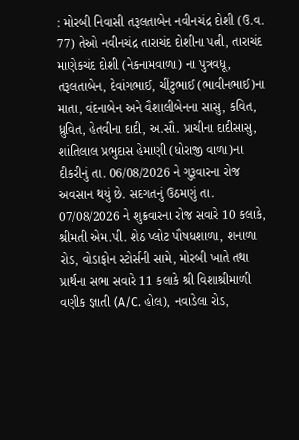: મોરબી નિવાસી તરૂલતાબેન નવીનચંદ્ર દોશી (ઉ.વ. 77) તેઓ નવીનચંદ્ર તારાચંદ દોશીના પત્ની, તારાચંદ માણેકચંદ દોશી (નેકનામવાળા) ના પુત્રવધૂ, તરૂલતાબેન, દેવાંગભાઈ, ચીંટુભાઈ (ભાવીનભાઈ)ના માતા, વંદનાબેન અને વૈશાલીબેનના સાસુ, કવિત, ધ્રુવિત, હેતવીના દાદી, અ.સૌ. પ્રાચીના દાદીસાસુ, શાંતિલાલ પ્રભુદાસ હેમાણી (ધોરાજી વાળા)ના દીકરીનું તા. 06/08/2026 ને ગુરૂવારના રોજ અવસાન થયું છે. સદગતનું ઉઠમણું તા. 07/08/2026 ને શુક્રવારના રોજ સવારે 10 કલાકે, શ્રીમતી એમ.પી. શેઠ પ્લોટ પૌષધશાળા, શનાળા રોડ, વોડાફોન સ્ટોર્સની સામે, મોરબી ખાતે તથા પ્રાર્થના સભા સવારે 11 કલાકે શ્રી વિશાશ્રીમાળી વણીક જ્ઞાતી (A/C. હોલ), નવાડેલા રોડ,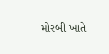મોરબી ખાતે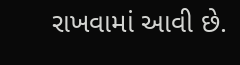રાખવામાં આવી છે.